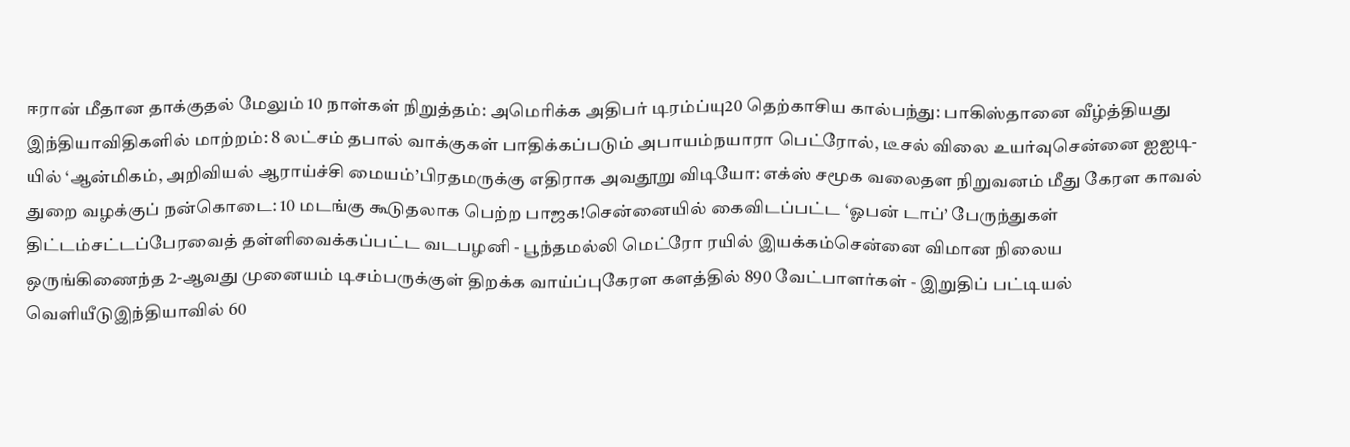ஈரான் மீதான தாக்குதல் மேலும் 10 நாள்கள் நிறுத்தம்: அமெரிக்க அதிபர் டிரம்ப்யு20 தெற்காசிய கால்பந்து: பாகிஸ்தானை வீழ்த்தியது இந்தியாவிதிகளில் மாற்றம்: 8 லட்சம் தபால் வாக்குகள் பாதிக்கப்படும் அபாயம்நயாரா பெட்ரோல், டீசல் விலை உயர்வுசென்னை ஐஐடி-யில் ‘ஆன்மிகம், அறிவியல் ஆராய்ச்சி மையம்’பிரதமருக்கு எதிராக அவதூறு விடியோ: எக்ஸ் சமூக வலைதள நிறுவனம் மீது கேரள காவல் துறை வழக்குப் நன்கொடை: 10 மடங்கு கூடுதலாக பெற்ற பாஜக!சென்னையில் கைவிடப்பட்ட ‘ஓபன் டாப்’ பேருந்துகள் திட்டம்சட்டப்பேரவைத் தள்ளிவைக்கப்பட்ட வடபழனி - பூந்தமல்லி மெட்ரோ ரயில் இயக்கம்சென்னை விமான நிலைய ஒருங்கிணைந்த 2-ஆவது முனையம் டிசம்பருக்குள் திறக்க வாய்ப்புகேரள களத்தில் 890 வேட்பாளர்கள் - இறுதிப் பட்டியல் வெளியீடுஇந்தியாவில் 60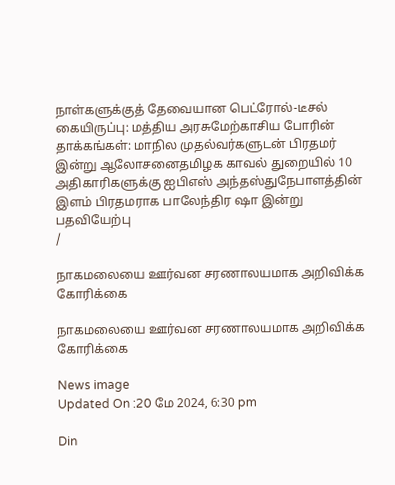நாள்களுக்குத் தேவையான பெட்ரோல்-டீசல் கையிருப்பு: மத்திய அரசுமேற்காசிய போரின் தாக்கங்கள்: மாநில முதல்வர்களுடன் பிரதமர் இன்று ஆலோசனைதமிழக காவல் துறையில் 10 அதிகாரிகளுக்கு ஐபிஎஸ் அந்தஸ்துநேபாளத்தின் இளம் பிரதமராக பாலேந்திர ஷா இன்று பதவியேற்பு
/

நாகமலையை ஊர்வன சரணாலயமாக அறிவிக்க கோரிக்கை

நாகமலையை ஊர்வன சரணாலயமாக அறிவிக்க கோரிக்கை

News image
Updated On :20 மே 2024, 6:30 pm

Din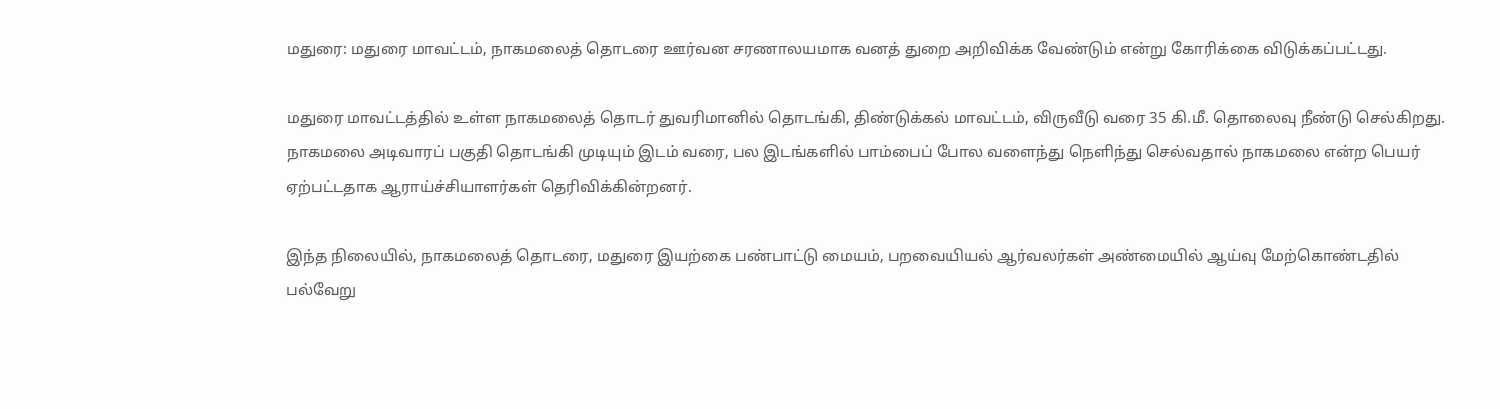மதுரை: மதுரை மாவட்டம், நாகமலைத் தொடரை ஊர்வன சரணாலயமாக வனத் துறை அறிவிக்க வேண்டும் என்று கோரிக்கை விடுக்கப்பட்டது.

மதுரை மாவட்டத்தில் உள்ள நாகமலைத் தொடர் துவரிமானில் தொடங்கி, திண்டுக்கல் மாவட்டம், விருவீடு வரை 35 கி.மீ. தொலைவு நீண்டு செல்கிறது. நாகமலை அடிவாரப் பகுதி தொடங்கி முடியும் இடம் வரை, பல இடங்களில் பாம்பைப் போல வளைந்து நெளிந்து செல்வதால் நாகமலை என்ற பெயர் ஏற்பட்டதாக ஆராய்ச்சியாளர்கள் தெரிவிக்கின்றனர்.

இந்த நிலையில், நாகமலைத் தொடரை, மதுரை இயற்கை பண்பாட்டு மையம், பறவையியல் ஆர்வலர்கள் அண்மையில் ஆய்வு மேற்கொண்டதில் பல்வேறு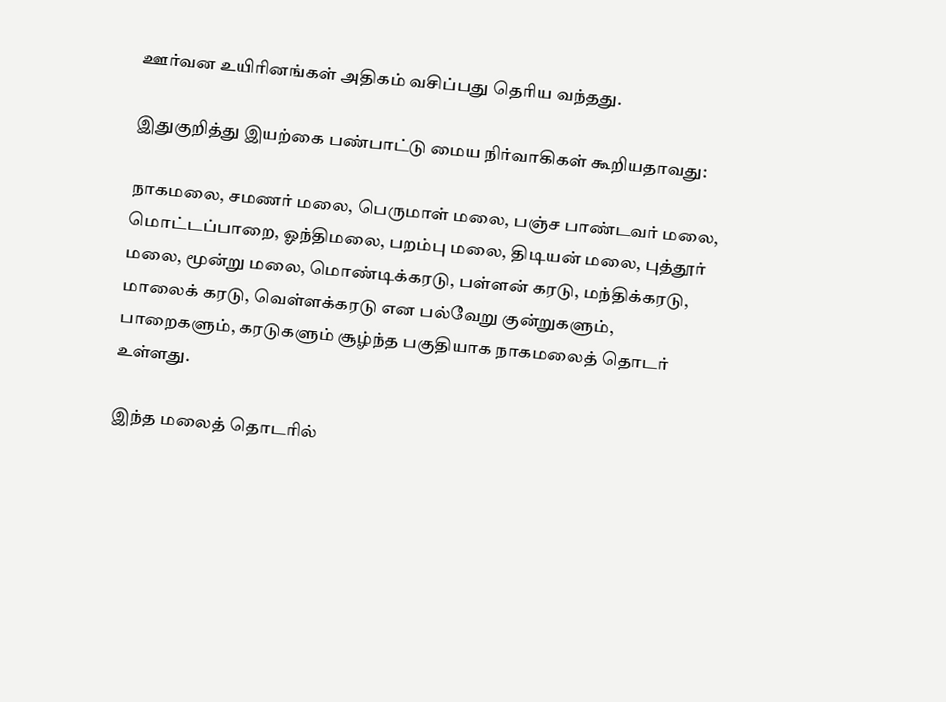ஊர்வன உயிரினங்கள் அதிகம் வசிப்பது தெரிய வந்தது.

இதுகுறித்து இயற்கை பண்பாட்டு மைய நிர்வாகிகள் கூறியதாவது:

நாகமலை, சமணர் மலை, பெருமாள் மலை, பஞ்ச பாண்டவர் மலை, மொட்டப்பாறை, ஓந்திமலை, பறம்பு மலை, திடியன் மலை, புத்தூர் மலை, மூன்று மலை, மொண்டிக்கரடு, பள்ளன் கரடு, மந்திக்கரடு, மாலைக் கரடு, வெள்ளக்கரடு என பல்வேறு குன்றுகளும், பாறைகளும், கரடுகளும் சூழ்ந்த பகுதியாக நாகமலைத் தொடர் உள்ளது.

இந்த மலைத் தொடரில்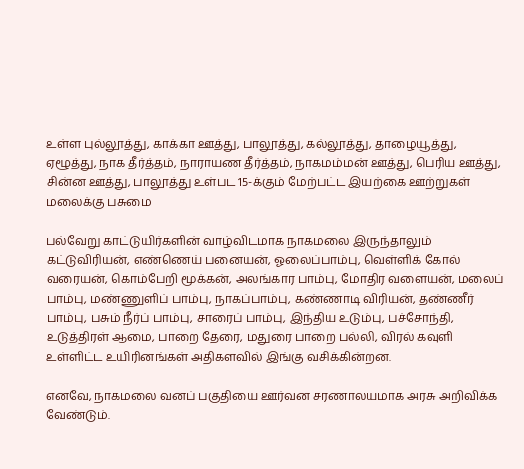உள்ள புல்லூத்து, காக்கா ஊத்து, பாலூத்து, கல்லூத்து, தாழையூத்து, ஏழூத்து, நாக தீர்த்தம், நாராயண தீர்த்தம், நாகமம்மன் ஊத்து, பெரிய ஊத்து, சின்ன ஊத்து, பாலூத்து உள்பட 15-க்கும் மேற்பட்ட இயற்கை ஊற்றுகள் மலைக்கு பசுமை

பல்வேறு காட்டுயிர்களின் வாழ்விடமாக நாகமலை இருந்தாலும் கட்டுவிரியன், எண்ணெய் பனையன், ஓலைப்பாம்பு, வெள்ளிக் கோல் வரையன், கொம்பேறி மூக்கன், அலங்கார பாம்பு, மோதிர வளையன், மலைப் பாம்பு, மண்ணுளிப் பாம்பு, நாகப்பாம்பு, கண்ணாடி விரியன், தண்ணீர் பாம்பு, பசும் நீர்ப் பாம்பு, சாரைப் பாம்பு, இந்திய உடும்பு, பச்சோந்தி, உடுத்திரள் ஆமை, பாறை தேரை, மதுரை பாறை பல்லி, விரல் கவுளி உள்ளிட்ட உயிரினங்கள் அதிகளவில் இங்கு வசிக்கின்றன.

எனவே, நாகமலை வனப் பகுதியை ஊர்வன சரணாலயமாக அரசு அறிவிக்க வேண்டும்.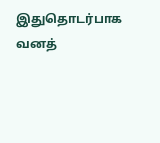இதுதொடர்பாக வனத்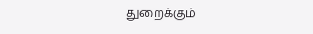துறைக்கும்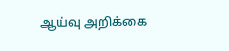ஆய்வு அறிக்கை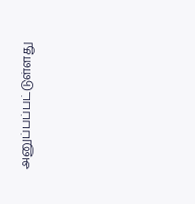அனுப்பப்பட்டுள்ளது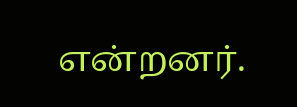என்றனர்.